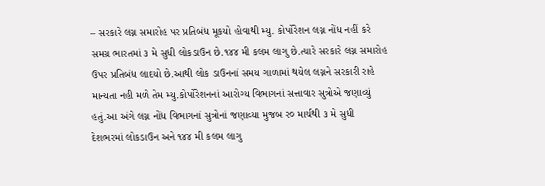– સરકારે લગ્ન સમારોહ પર પ્રતિબંધ મૂકયો હોવાથી મ્યુ. કોર્પોરેશન લગ્ન નોંધ નહીં કરે
સમગ્ર ભારતમાં ૩ મે સુધી લોકડાઉન છે.૧૪૪ મી કલમ લાગુ છે.ત્યારે સરકારે લગ્ન સમારોહ ઉપર પ્રતિબંધ લાદયો છે.આથી લોક ડાઉનનાં સમય ગાળામાં થયેલ લગ્નને સરકારી રાહે માન્યતા નહી મળે તેમ મ્યુ.કોર્પોરેશનનાં આરોગ્ય વિભાગનાં સત્તાવાર સુત્રોએ જણાવ્યું હતું.આ અંગે લગ્ન નોંધ વિભાગનાં સુત્રોનાં જણાવ્યા મુજબ ર૦ માર્ચથી ૩ મે સુધી દેશભરમાં લોકડાઉન અને ૧૪૪ મી કલમ લાગુ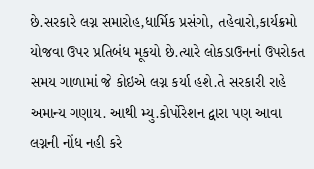છે.સરકારે લગ્ન સમારોહ,ધાર્મિક પ્રસંગો, તહેવારો,કાર્યક્રમો યોજવા ઉપર પ્રતિબંધ મૂકયો છે.ત્યારે લોકડાઉનનાં ઉપરોકત સમય ગાળામાં જે કોઇએ લગ્ન કર્યા હશે.તે સરકારી રાહે અમાન્ય ગણાય. આથી મ્યુ.કોર્પોરેશન દ્વારા પણ આવા લગ્નની નોંધ નહી કરે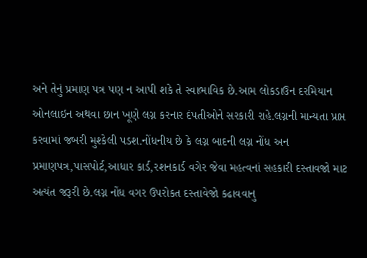અને તેનું પ્રમાણ પત્ર પણ ન આપી શકે તે સ્વાભાવિક છે.આમ લોકડાઉન દરમિયાન ઓનલાઇન અથવા છાન ખૂણે લગ્ન કરનાર દંપતીઓને સરકારી રાહે.લગ્નની માન્યતા પ્રાપ્ત કરવામાં જબરી મુશ્કેલી પડશ.નોંધનીય છે કે લગ્ન બાદની લગ્ન નોંધ અન પ્રમાણપત્ર,પાસપોર્ટ,આધાર કાર્ડ,રશનકાર્ડ વગેર જેવા મહત્વનાં સહકારી દસ્તાવજો માટ અત્યંત જરૂરી છે.લગ્ન નોંધ વગર ઉપરોકત દસ્તાવેજો કઢાવવાનુ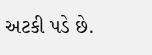અટકી પડે છે.